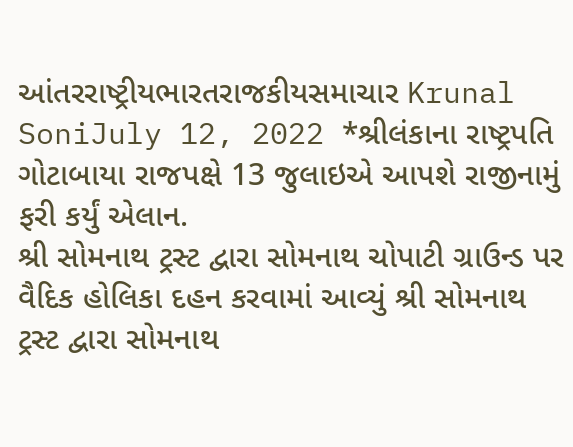આંતરરાષ્ટ્રીયભારતરાજકીયસમાચાર Krunal SoniJuly 12, 2022 *શ્રીલંકાના રાષ્ટ્રપતિ ગોટાબાયા રાજપક્ષે 13 જુલાઇએ આપશે રાજીનામું ફરી કર્યું એલાન.
શ્રી સોમનાથ ટ્રસ્ટ દ્વારા સોમનાથ ચોપાટી ગ્રાઉન્ડ પર વૈદિક હોલિકા દહન કરવામાં આવ્યું શ્રી સોમનાથ ટ્રસ્ટ દ્વારા સોમનાથ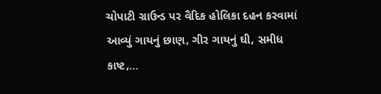ચોપાટી ગ્રાઉન્ડ પર વૈદિક હોલિકા દહન કરવામાં આવ્યું ગાયનું છાણ, ગીર ગાયનું ઘી, સમીધ કાષ્ટ,…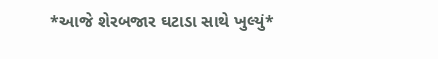*આજે શેરબજાર ઘટાડા સાથે ખુલ્યું*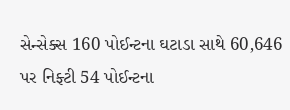સેન્સેક્સ 160 પોઈન્ટના ઘટાડા સાથે 60,646 પર નિફ્ટી 54 પોઈન્ટના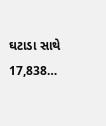ઘટાડા સાથે 17,838…